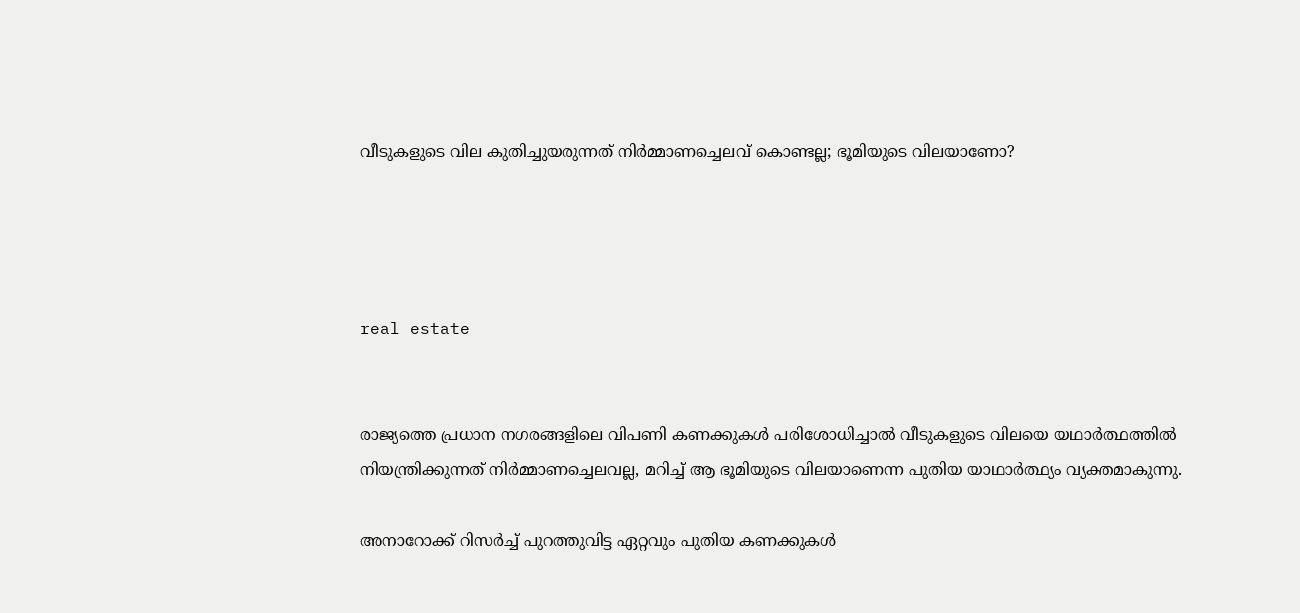വീടുകളുടെ വില കുതിച്ചുയരുന്നത് നിര്‍മ്മാണച്ചെലവ് കൊണ്ടല്ല; ഭൂമിയുടെ വിലയാണോ?




real estate


രാജ്യത്തെ പ്രധാന നഗരങ്ങളിലെ വിപണി കണക്കുകള്‍ പരിശോധിച്ചാല്‍ വീടുകളുടെ വിലയെ യഥാര്‍ത്ഥത്തില്‍ നിയന്ത്രിക്കുന്നത് നിര്‍മ്മാണച്ചെലവല്ല, മറിച്ച് ആ ഭൂമിയുടെ വിലയാണെന്ന പുതിയ യാഥാര്‍ത്ഥ്യം വ്യക്തമാകുന്നു.

അനാറോക്ക് റിസര്‍ച്ച് പുറത്തുവിട്ട ഏറ്റവും പുതിയ കണക്കുകള്‍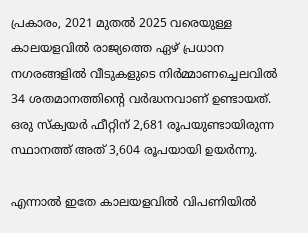പ്രകാരം, 2021 മുതല്‍ 2025 വരെയുള്ള കാലയളവില്‍ രാജ്യത്തെ ഏഴ് പ്രധാന നഗരങ്ങളില്‍ വീടുകളുടെ നിര്‍മ്മാണച്ചെലവില്‍ 34 ശതമാനത്തിന്റെ വര്‍ദ്ധനവാണ് ഉണ്ടായത്. ഒരു സ്‌ക്വയര്‍ ഫീറ്റിന് 2,681 രൂപയുണ്ടായിരുന്ന സ്ഥാനത്ത് അത് 3,604 രൂപയായി ഉയര്‍ന്നു.

എന്നാല്‍ ഇതേ കാലയളവില്‍ വിപണിയില്‍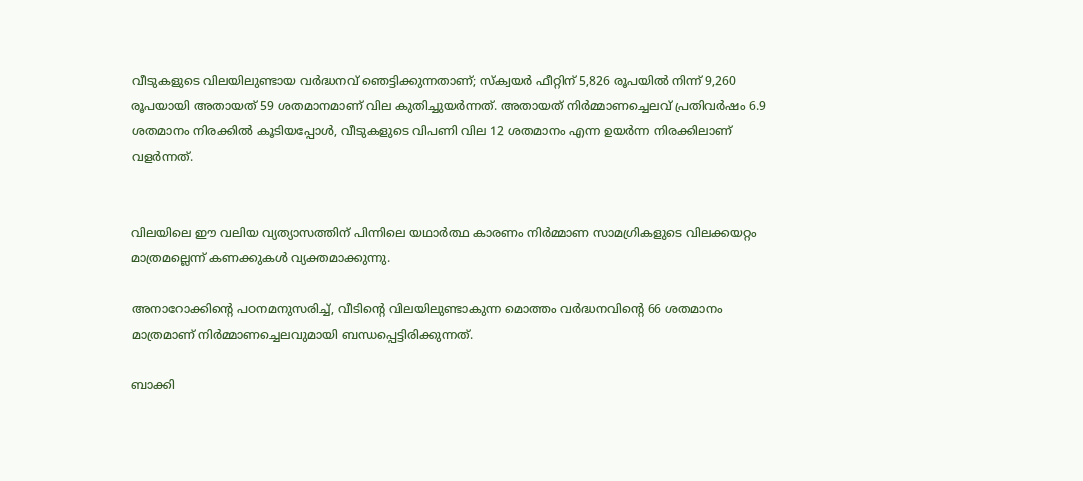വീടുകളുടെ വിലയിലുണ്ടായ വര്‍ദ്ധനവ് ഞെട്ടിക്കുന്നതാണ്; സ്‌ക്വയര്‍ ഫീറ്റിന് 5,826 രൂപയില്‍ നിന്ന് 9,260 രൂപയായി അതായത് 59 ശതമാനമാണ് വില കുതിച്ചുയര്‍ന്നത്. അതായത് നിര്‍മ്മാണച്ചെലവ് പ്രതിവര്‍ഷം 6.9 ശതമാനം നിരക്കില്‍ കൂടിയപ്പോള്‍, വീടുകളുടെ വിപണി വില 12 ശതമാനം എന്ന ഉയര്‍ന്ന നിരക്കിലാണ് വളര്‍ന്നത്.


വിലയിലെ ഈ വലിയ വ്യത്യാസത്തിന് പിന്നിലെ യഥാര്‍ത്ഥ കാരണം നിര്‍മ്മാണ സാമഗ്രികളുടെ വിലക്കയറ്റം മാത്രമല്ലെന്ന് കണക്കുകള്‍ വ്യക്തമാക്കുന്നു.

അനാറോക്കിന്റെ പഠനമനുസരിച്ച്, വീടിന്റെ വിലയിലുണ്ടാകുന്ന മൊത്തം വര്‍ദ്ധനവിന്റെ 66 ശതമാനം മാത്രമാണ് നിര്‍മ്മാണച്ചെലവുമായി ബന്ധപ്പെട്ടിരിക്കുന്നത്.

ബാക്കി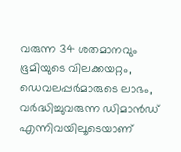വരുന്ന 34 ശതമാനവും ഭൂമിയുടെ വിലക്കയറ്റം, ഡെവലപ്പര്‍മാരുടെ ലാഭം, വര്‍ദ്ധിച്ചുവരുന്ന ഡിമാന്‍ഡ് എന്നിവയിലൂടെയാണ്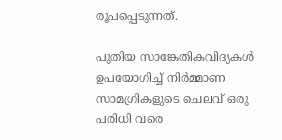രൂപപ്പെടുന്നത്.

പുതിയ സാങ്കേതികവിദ്യകള്‍ ഉപയോഗിച്ച് നിര്‍മ്മാണ സാമഗ്രികളുടെ ചെലവ് ഒരു പരിധി വരെ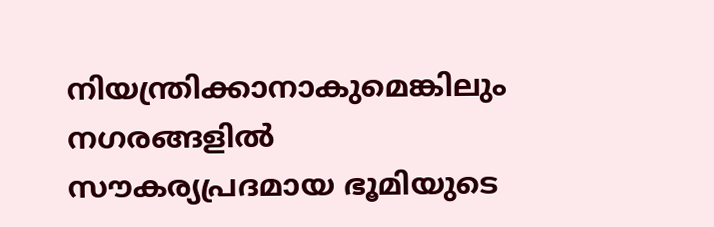നിയന്ത്രിക്കാനാകുമെങ്കിലും നഗരങ്ങളില്‍ സൗകര്യപ്രദമായ ഭൂമിയുടെ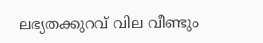ലഭ്യതക്കുറവ് വില വീണ്ടും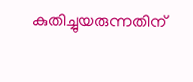കുതിച്ചുയരുന്നതിന്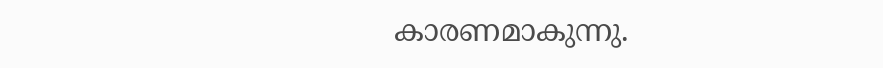കാരണമാകുന്നു.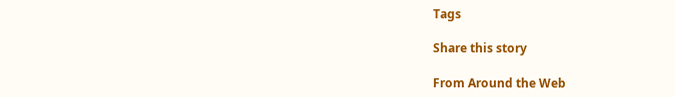Tags

Share this story

From Around the Web